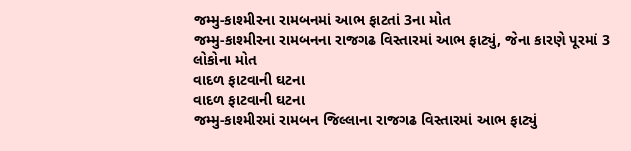જમ્મુ-કાશ્મીરના રામબનમાં આભ ફાટતાં 3ના મોત
જમ્મુ-કાશ્મીરના રામબનના રાજગઢ વિસ્તારમાં આભ ફાટ્યું, જેના કારણે પૂરમાં 3 લોકોના મોત
વાદળ ફાટવાની ઘટના
વાદળ ફાટવાની ઘટના
જમ્મુ-કાશ્મીરમાં રામબન જિલ્લાના રાજગઢ વિસ્તારમાં આભ ફાટ્યું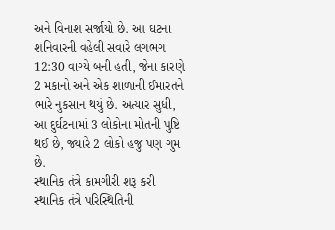અને વિનાશ સર્જાયો છે. આ ઘટના શનિવારની વહેલી સવારે લગભગ 12:30 વાગ્યે બની હતી, જેના કારણે 2 મકાનો અને એક શાળાની ઈમારતને ભારે નુકસાન થયું છે. અત્યાર સુધી, આ દુર્ઘટનામાં 3 લોકોના મોતની પુષ્ટિ થઈ છે, જ્યારે 2 લોકો હજુ પણ ગુમ છે.
સ્થાનિક તંત્રે કામગીરી શરૂ કરી
સ્થાનિક તંત્રે પરિસ્થિતિની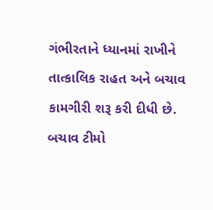ગંભીરતાને ધ્યાનમાં રાખીને તાત્કાલિક રાહત અને બચાવ કામગીરી શરૂ કરી દીધી છે. બચાવ ટીમો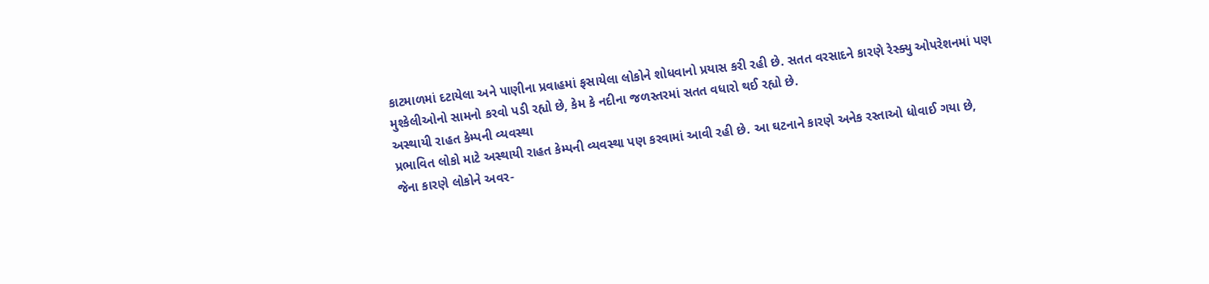કાટમાળમાં દટાયેલા અને પાણીના પ્રવાહમાં ફસાયેલા લોકોને શોધવાનો પ્રયાસ કરી રહી છે. સતત વરસાદને કારણે રેસ્ક્યુ ઓપરેશનમાં પણ મુશ્કેલીઓનો સામનો કરવો પડી રહ્યો છે, કેમ કે નદીના જળસ્તરમાં સતત વધારો થઈ રહ્યો છે.
અસ્થાયી રાહત કેમ્પની વ્યવસ્થા
પ્રભાવિત લોકો માટે અસ્થાયી રાહત કેમ્પની વ્યવસ્થા પણ કરવામાં આવી રહી છે. આ ઘટનાને કારણે અનેક રસ્તાઓ ધોવાઈ ગયા છે, જેના કારણે લોકોને અવર-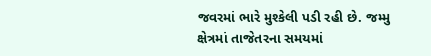જવરમાં ભારે મુશ્કેલી પડી રહી છે. જમ્મુ ક્ષેત્રમાં તાજેતરના સમયમાં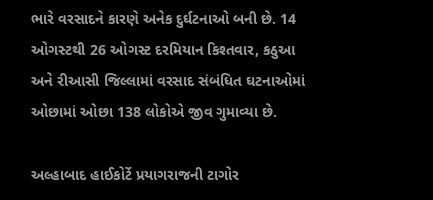ભારે વરસાદને કારણે અનેક દુર્ઘટનાઓ બની છે. 14 ઓગસ્ટથી 26 ઓગસ્ટ દરમિયાન કિશ્તવાર, કઠુઆ અને રીઆસી જિલ્લામાં વરસાદ સંબંધિત ઘટનાઓમાં ઓછામાં ઓછા 138 લોકોએ જીવ ગુમાવ્યા છે.

અલ્હાબાદ હાઈકોર્ટે પ્રયાગરાજની ટાગોર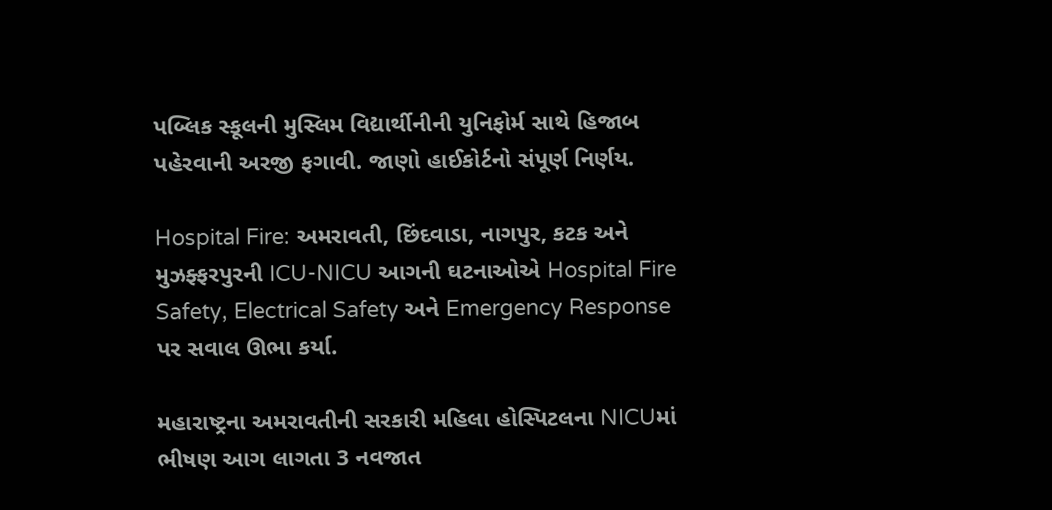પબ્લિક સ્કૂલની મુસ્લિમ વિદ્યાર્થીનીની યુનિફોર્મ સાથે હિજાબ પહેરવાની અરજી ફગાવી. જાણો હાઈકોર્ટનો સંપૂર્ણ નિર્ણય.

Hospital Fire: અમરાવતી, છિંદવાડા, નાગપુર, કટક અને મુઝફ્ફરપુરની ICU-NICU આગની ઘટનાઓએ Hospital Fire Safety, Electrical Safety અને Emergency Response પર સવાલ ઊભા કર્યા.

મહારાષ્ટ્રના અમરાવતીની સરકારી મહિલા હોસ્પિટલના NICUમાં ભીષણ આગ લાગતા 3 નવજાત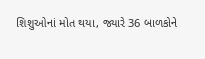શિશુઓનાં મોત થયા, જ્યારે 36 બાળકોને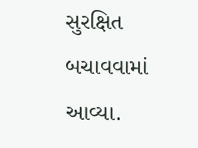સુરક્ષિત બચાવવામાં આવ્યા.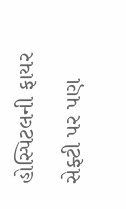હોસ્પિટલની ફાયર સેફ્ટી પર પણ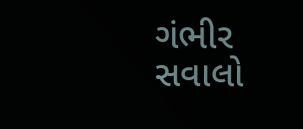ગંભીર સવાલો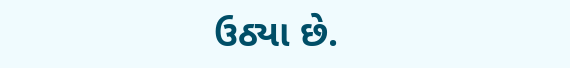ઉઠ્યા છે.